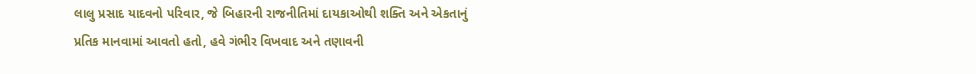લાલુ પ્રસાદ યાદવનો પરિવાર, જે બિહારની રાજનીતિમાં દાયકાઓથી શક્તિ અને એકતાનું પ્રતિક માનવામાં આવતો હતો, હવે ગંભીર વિખવાદ અને તણાવની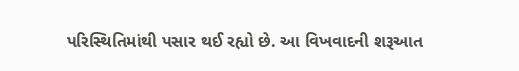પરિસ્થિતિમાંથી પસાર થઈ રહ્યો છે. આ વિખવાદની શરૂઆત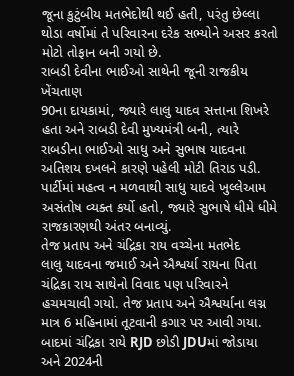જૂના કુટુંબીય મતભેદોથી થઈ હતી, પરંતુ છેલ્લા થોડા વર્ષોમાં તે પરિવારના દરેક સભ્યોને અસર કરતો મોટો તોફાન બની ગયો છે.
રાબડી દેવીના ભાઈઓ સાથેની જૂની રાજકીય ખેંચતાણ
90ના દાયકામાં, જ્યારે લાલુ યાદવ સત્તાના શિખરે હતા અને રાબડી દેવી મુખ્યમંત્રી બની, ત્યારે રાબડીના ભાઈઓ સાધુ અને સુભાષ યાદવના અતિશય દખલને કારણે પહેલી મોટી તિરાડ પડી. પાર્ટીમાં મહત્વ ન મળવાથી સાધુ યાદવે ખુલ્લેઆમ અસંતોષ વ્યક્ત કર્યો હતો, જ્યારે સુભાષે ધીમે ધીમે રાજકારણથી અંતર બનાવ્યું.
તેજ પ્રતાપ અને ચંદ્રિકા રાય વચ્ચેના મતભેદ
લાલુ યાદવના જમાઈ અને ઐશ્વર્યા રાયના પિતા ચંદ્રિકા રાય સાથેનો વિવાદ પણ પરિવારને હચમચાવી ગયો. તેજ પ્રતાપ અને ઐશ્વર્યાના લગ્ન માત્ર 6 મહિનામાં તૂટવાની કગાર પર આવી ગયા. બાદમાં ચંદ્રિકા રાયે RJD છોડી JDUમાં જોડાયા અને 2024ની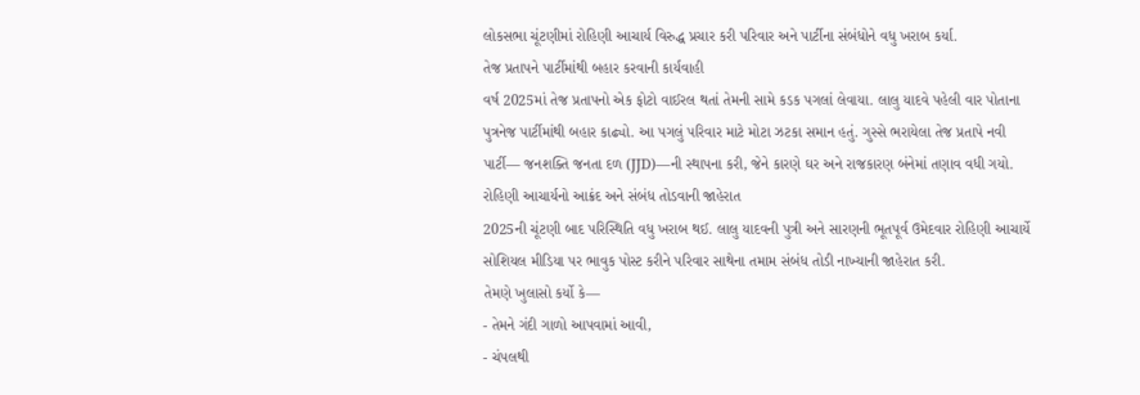લોકસભા ચૂંટણીમાં રોહિણી આચાર્ય વિરુદ્ધ પ્રચાર કરી પરિવાર અને પાર્ટીના સંબંધોને વધુ ખરાબ કર્યા.
તેજ પ્રતાપને પાર્ટીમાંથી બહાર કરવાની કાર્યવાહી
વર્ષ 2025માં તેજ પ્રતાપનો એક ફોટો વાઈરલ થતાં તેમની સામે કડક પગલાં લેવાયા. લાલુ યાદવે પહેલી વાર પોતાના પુત્રનેજ પાર્ટીમાંથી બહાર કાઢ્યો. આ પગલું પરિવાર માટે મોટા ઝટકા સમાન હતું. ગુસ્સે ભરાયેલા તેજ પ્રતાપે નવી પાર્ટી— જનશક્તિ જનતા દળ (JJD)—ની સ્થાપના કરી, જેને કારણે ઘર અને રાજકારણ બંનેમાં તણાવ વધી ગયો.
રોહિણી આચાર્યનો આક્રંદ અને સંબંધ તોડવાની જાહેરાત
2025ની ચૂંટણી બાદ પરિસ્થિતિ વધુ ખરાબ થઈ. લાલુ યાદવની પુત્રી અને સારણની ભૂતપૂર્વ ઉમેદવાર રોહિણી આચાર્યે સોશિયલ મીડિયા પર ભાવુક પોસ્ટ કરીને પરિવાર સાથેના તમામ સંબંધ તોડી નાખ્યાની જાહેરાત કરી.
તેમણે ખુલાસો કર્યો કે—
- તેમને ગંદી ગાળો આપવામાં આવી,
- ચંપલથી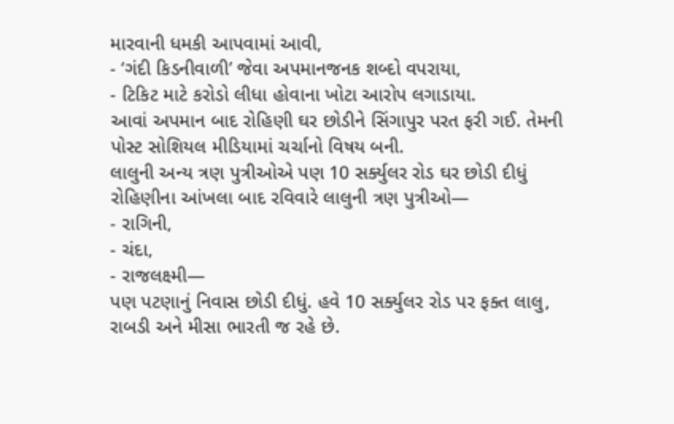મારવાની ધમકી આપવામાં આવી,
- ‘ગંદી કિડનીવાળી’ જેવા અપમાનજનક શબ્દો વપરાયા,
- ટિકિટ માટે કરોડો લીધા હોવાના ખોટા આરોપ લગાડાયા.
આવાં અપમાન બાદ રોહિણી ઘર છોડીને સિંગાપુર પરત ફરી ગઈ. તેમની પોસ્ટ સોશિયલ મીડિયામાં ચર્ચાનો વિષય બની.
લાલુની અન્ય ત્રણ પુત્રીઓએ પણ 10 સર્ક્યુલર રોડ ઘર છોડી દીધું
રોહિણીના આંખલા બાદ રવિવારે લાલુની ત્રણ પુત્રીઓ—
- રાગિની,
- ચંદા,
- રાજલક્ષ્મી—
પણ પટણાનું નિવાસ છોડી દીધું. હવે 10 સર્ક્યુલર રોડ પર ફક્ત લાલુ, રાબડી અને મીસા ભારતી જ રહે છે.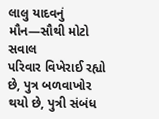લાલુ યાદવનું મૌન—સૌથી મોટો સવાલ
પરિવાર વિખેરાઈ રહ્યો છે, પુત્ર બળવાખોર થયો છે, પુત્રી સંબંધ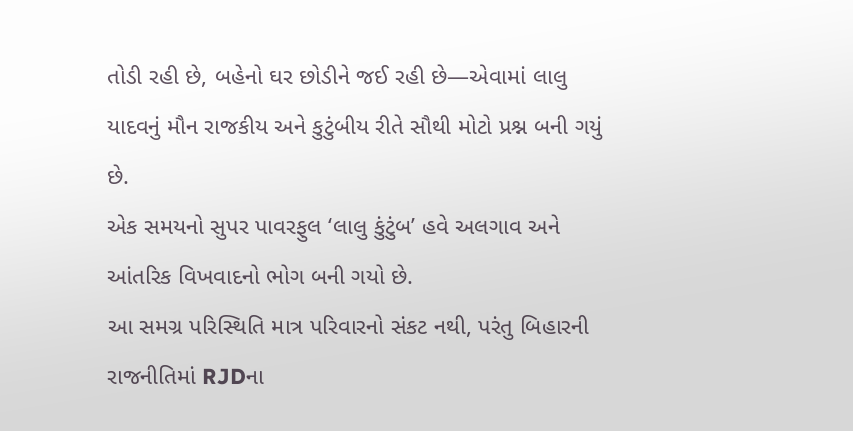તોડી રહી છે, બહેનો ઘર છોડીને જઈ રહી છે—એવામાં લાલુ યાદવનું મૌન રાજકીય અને કુટુંબીય રીતે સૌથી મોટો પ્રશ્ન બની ગયું છે.
એક સમયનો સુપર પાવરફુલ ‘લાલુ કુંટુંબ’ હવે અલગાવ અને આંતરિક વિખવાદનો ભોગ બની ગયો છે.
આ સમગ્ર પરિસ્થિતિ માત્ર પરિવારનો સંકટ નથી, પરંતુ બિહારની રાજનીતિમાં RJDના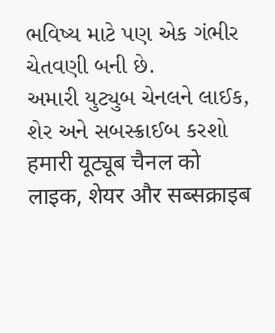ભવિષ્ય માટે પણ એક ગંભીર ચેતવણી બની છે.
અમારી યુટ્યુબ ચેનલને લાઈક, શેર અને સબસ્ક્રાઈબ કરશો
हमारी यूट्यूब चैनल को लाइक, शेयर और सब्सक्राइब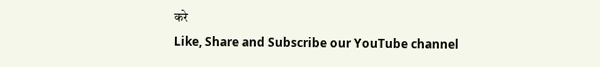करे
Like, Share and Subscribe our YouTube channel